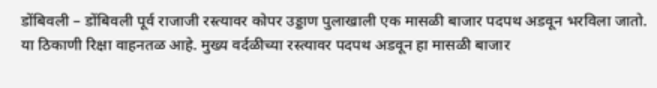डोंबिवली – डोंबिवली पूर्व राजाजी रस्त्यावर कोपर उड्डाण पुलाखाली एक मासळी बाजार पदपथ अडवून भरविला जातो. या ठिकाणी रिक्षा वाहनतळ आहे. मुख्य वर्दळीच्या रस्त्यावर पदपथ अडवून हा मासळी बाजार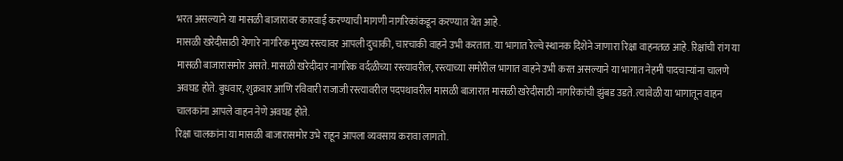भरत असल्याने या मासळी बाजारावर कारवाई करण्याची मागणी नागरिकांकडून करण्यात येत आहे.
मासळी खरेदीसाठी येणारे नागरिक मुख्य रस्त्यावर आपली दुचाकी, चारचाकी वाहने उभी करतात. या भागात रेल्वे स्थानक दिशेने जाणारा रिक्षा वाहनतळ आहे. रिक्षांची रांग या मासळी बाजारासमोर असते. मासळी खरेदीदार नागरिक वर्दळीच्या रस्त्यावरील, रस्त्याच्या समोरील भागात वाहने उभी करत असल्याने या भागात नेहमी पादचाऱ्यांना चालणे अवघड होते. बुधवार, शुक्रवार आणि रविवारी राजाजी रस्त्यावरील पदपथावरील मासळी बाजारात मासळी खरेदीसाठी नागरिकांची झुंबड उडते. त्यावेळी या भागातून वाहन चालकांना आपले वाहन नेणे अवघड होते.
रिक्षा चालकांना या मासळी बाजारासमोर उभे राहून आपला व्यवसाय करावा लागतो.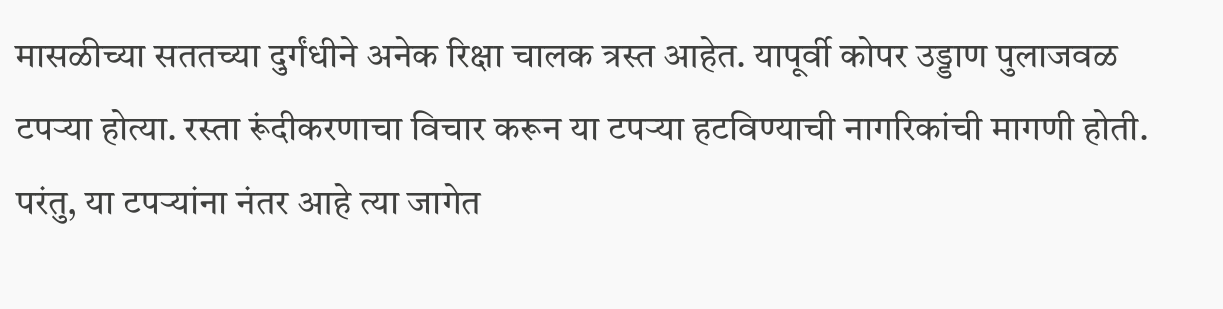मासळीच्या सततच्या दुर्गंधीने अनेक रिक्षा चालक त्रस्त आहेत. यापूर्वी कोपर उड्डाण पुलाजवळ टपऱ्या होत्या. रस्ता रूंदीकरणाचा विचार करून या टपऱ्या हटविण्याची नागरिकांची मागणी होती. परंतु, या टपऱ्यांना नंतर आहे त्या जागेत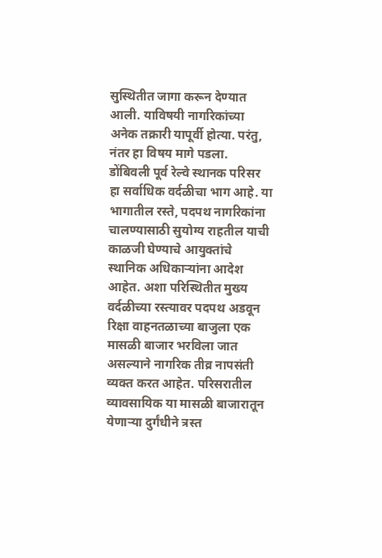सुस्थितीत जागा करून देण्यात आली. याविषयी नागरिकांच्या अनेक तक्रारी यापूर्वी होत्या. परंतु, नंतर हा विषय मागे पडला.
डोंबिवली पूर्व रेल्वे स्थानक परिसर हा सर्वाधिक वर्दळीचा भाग आहे. या भागातील रस्ते, पदपथ नागरिकांना चालण्यासाठी सुयोग्य राहतील याची काळजी घेण्याचे आयुक्तांचे स्थानिक अधिकाऱ्यांना आदेश आहेत. अशा परिस्थितीत मुख्य वर्दळीच्या रस्त्यावर पदपथ अडवून रिक्षा वाहनतळाच्या बाजुला एक मासळी बाजार भरविला जात असल्याने नागरिक तीव्र नापसंती व्यक्त करत आहेत. परिसरातील व्यावसायिक या मासळी बाजारातून येणाऱ्या दुर्गंधीने त्रस्त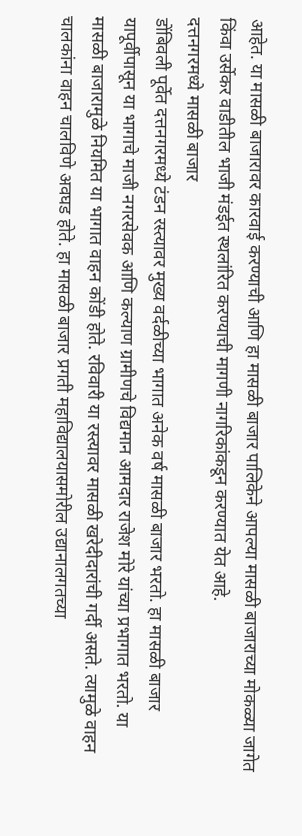आहेत. या मासळी बाजारावर कारवाई करण्याची आणि हा मासळी बाजार पालिकेने आपल्या मासळी बाजाराच्या मोकळ्या जागेत किंवा उर्सेकर वाडीतील भाजी मंडईत स्थलांरित करण्याची मागणी नागरिकांकडून करण्यात येत आहे.
दत्तनगरमध्ये मासळी बाजार
डोंबिवली पूर्वेत दत्तनगरमध्ये टंडन रस्त्यावर मुख्य वर्दळीच्या भागात अनेक वर्ष मासळी बाजार भरतो. हा मासळी बाजार यापूर्वीपासून या भागाचे माजी नगरसेवक आणि कल्याण ग्रामीणचे विद्यमान आमदार राजेश मोरे यांच्या प्रभागात भरतो. या मासळी बाजारामुळे नियमित या भागात वाहन कोंडी होते. रविवारी या रस्त्यावर मासळी खरेदीदारांची गर्दी असते. त्यामुळे वाहन चालकांना वाहन चालविणे अवघड होते. हा मासळी बाजार प्रगती महाविद्यालयासमोरील उद्यानालगतच्या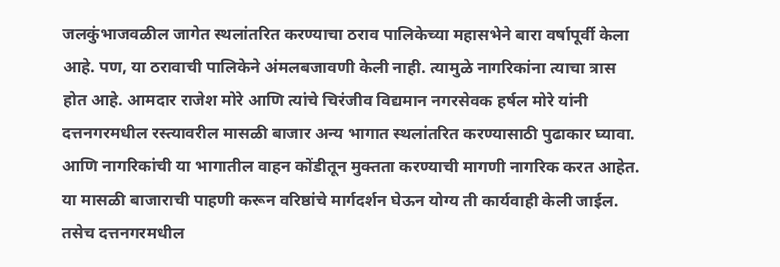जलकुंभाजवळील जागेत स्थलांतरित करण्याचा ठराव पालिकेच्या महासभेने बारा वर्षापूर्वी केला आहे. पण, या ठरावाची पालिकेने अंमलबजावणी केली नाही. त्यामुळे नागरिकांना त्याचा त्रास होत आहे. आमदार राजेश मोरे आणि त्यांचे चिरंजीव विद्यमान नगरसेवक हर्षल मोरे यांनी दत्तनगरमधील रस्त्यावरील मासळी बाजार अन्य भागात स्थलांतरित करण्यासाठी पुढाकार घ्यावा. आणि नागरिकांची या भागातील वाहन कोंडीतून मुक्तता करण्याची मागणी नागरिक करत आहेत.
या मासळी बाजाराची पाहणी करून वरिष्ठांचे मार्गदर्शन घेऊन योग्य ती कार्यवाही केली जाईल. तसेच दत्तनगरमधील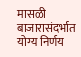मासळी बाजारासंदर्भात योग्य निर्णय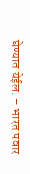घेण्यात येईल. – भारत पवार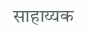साहाय्यक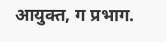आयुक्त, ग प्रभाग.